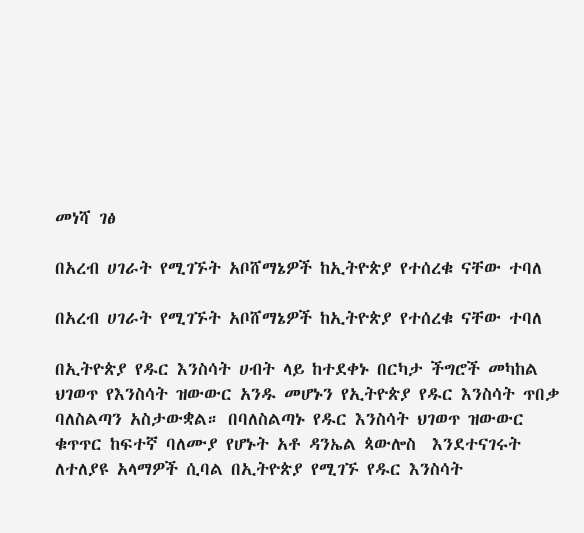መነሻ ገፅ

በአረብ ሀገራት የሚገኙት አቦሸማኔዎች ከኢትዮጵያ የተሰረቁ ናቸው ተባለ

በአረብ ሀገራት የሚገኙት አቦሸማኔዎች ከኢትዮጵያ የተሰረቁ ናቸው ተባለ

በኢትዮጵያ የዱር እንስሳት ሀብት ላይ ከተደቀኑ በርካታ ችግሮች መካከል ህገወጥ የእንስሳት ዝውውር አንዱ መሆኑን የኢትዮጵያ የዱር እንስሳት ጥበቃ ባለስልጣን አስታውቋል። በባለስልጣኑ የዱር እንስሳት ህገወጥ ዝውውር ቁጥጥር ከፍተኛ ባለሙያ የሆኑት አቶ ዳንኤል ጳውሎስ  እንደተናገሩት ለተለያዩ አላማዎች ሲባል በኢትዮጵያ የሚገኙ የዱር እንስሳት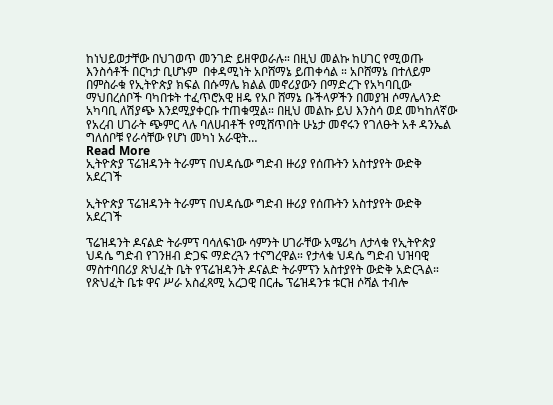ከነህይወታቸው በህገወጥ መንገድ ይዘዋወራሉ። በዚህ መልኩ ከሀገር የሚወጡ እንስሳቶች በርካታ ቢሆኑም  በቀዳሚነት አቦሸማኔ ይጠቀሳል ። አቦሸማኔ በተለይም በምስራቁ የኢትዮጵያ ክፍል በሱማሌ ክልል መኖሪያውን በማድረጉ የአካባቢው ማህበረሰቦች ባካበቱት ተፈጥሮአዊ ዘዴ የአቦ ሸማኔ ቡችላዎችን በመያዝ ሶማሌላንድ አካባቢ ለሽያጭ እንደሚያቀርቡ ተጠቁሟል። በዚህ መልኩ ይህ እንስሳ ወደ መካከለኛው የአረብ ሀገራት ጭምር ላሉ ባለሀብቶች የሚሸጥበት ሁኔታ መኖሩን የገለፁት አቶ ዳንኤል ግለሰቦቹ የራሳቸው የሆነ መካነ አራዊት…
Read More
ኢትዮጵያ ፕሬዝዳንት ትራምፕ በህዳሴው ግድብ ዙሪያ የሰጡትን አስተያየት ውድቅ አደረገች

ኢትዮጵያ ፕሬዝዳንት ትራምፕ በህዳሴው ግድብ ዙሪያ የሰጡትን አስተያየት ውድቅ አደረገች

ፕሬዝዳንት ዶናልድ ትራምፕ ባሳለፍነው ሳምንት ሀገራቸው አሜሪካ ለታላቁ የኢትዮጵያ ህዳሴ ግድብ የገንዘብ ድጋፍ ማድረጓን ተናግረዋል። የታላቁ ህዳሴ ግድብ ህዝባዊ ማስተባበሪያ ጽህፈት ቤት የፕሬዝዳንት ዶናልድ ትራምፕን አስተያየት ውድቅ አድርጓል። የጽህፈት ቤቱ ዋና ሥራ አስፈጻሚ አረጋዊ በርሔ ፕሬዝዳንቱ ቱርዝ ሶሻል ተብሎ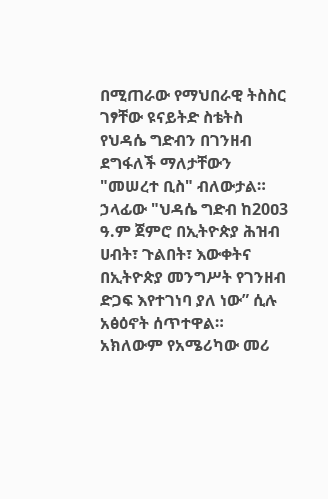በሚጠራው የማህበራዊ ትስስር ገፃቸው ዩናይትድ ስቴትስ የህዳሴ ግድብን በገንዘብ ደግፋለች ማለታቸውን "መሠረተ ቢስ" ብለውታል። ኃላፊው "ህዳሴ ግድብ ከ20ዐ3 ዓ.ም ጀምሮ በኢትዮጵያ ሕዝብ ሀብት፣ ጉልበት፣ እውቀትና በኢትዮጵያ መንግሥት የገንዘብ ድጋፍ እየተገነባ ያለ ነው” ሲሉ አፅዕኖት ሰጥተዋል። አክለውም የአሜሪካው መሪ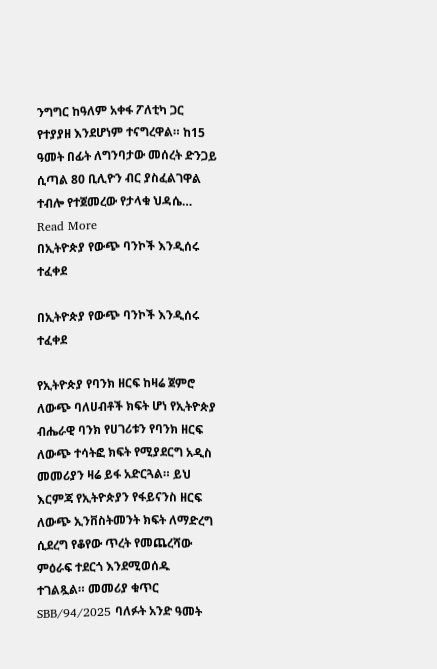ንግግር ከዓለም አቀፋ ፖለቲካ ጋር የተያያዘ እንደሆነም ተናግረዋል። ከ15 ዓመት በፊት ለግንባታው መሰረት ድንጋይ ሲጣል 80 ቢሊዮን ብር ያስፈልገዋል ተብሎ የተጀመረው የታላቁ ህዳሴ…
Read More
በኢትዮጵያ የውጭ ባንኮች እንዲሰሩ ተፈቀደ

በኢትዮጵያ የውጭ ባንኮች እንዲሰሩ ተፈቀደ

የኢትዮጵያ የባንክ ዘርፍ ከዛሬ ጀምሮ ለውጭ ባለሀብቶች ክፍት ሆነ የኢትዮጵያ ብሔራዊ ባንክ የሀገሪቱን የባንክ ዘርፍ ለውጭ ተሳትፎ ክፍት የሚያደርግ አዲስ መመሪያን ዛሬ ይፋ አድርጓል። ይህ እርምጃ የኢትዮጵያን የፋይናንስ ዘርፍ ለውጭ ኢንቨስትመንት ክፍት ለማድረግ ሲደረግ የቆየው ጥረት የመጨረሻው ምዕራፍ ተደርጎ እንደሚወሰዱ ተገልጿል። መመሪያ ቁጥር SBB/94/2025 ባለፉት አንድ ዓመት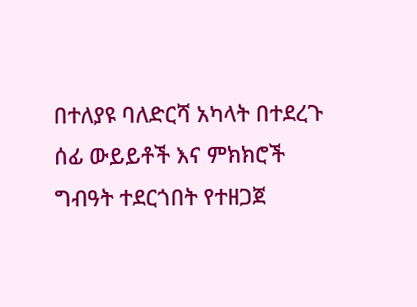በተለያዩ ባለድርሻ አካላት በተደረጉ ሰፊ ውይይቶች እና ምክክሮች ግብዓት ተደርጎበት የተዘጋጀ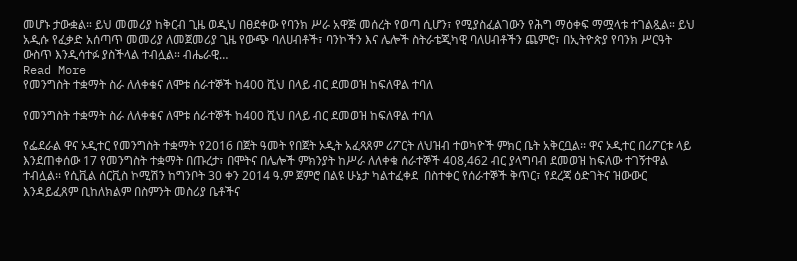መሆኑ ታውቋል። ይህ መመሪያ ከቅርብ ጊዜ ወዲህ በፀደቀው የባንክ ሥራ አዋጅ መሰረት የወጣ ሲሆን፣ የሚያስፈልገውን የሕግ ማዕቀፍ ማሟላቱ ተገልጿል። ይህ አዲሱ የፈቃድ አሰጣጥ መመሪያ ለመጀመሪያ ጊዜ የውጭ ባለሀብቶች፣ ባንኮችን እና ሌሎች ስትራቴጂካዊ ባለሀብቶችን ጨምሮ፣ በኢትዮጵያ የባንክ ሥርዓት ውስጥ እንዲሳተፉ ያስችላል ተብሏል። ብሔራዊ…
Read More
የመንግስት ተቋማት ስራ ለለቀቁና ለሞቱ ሰራተኞች ከ400 ሺህ በላይ ብር ደመወዝ ከፍለዋል ተባለ

የመንግስት ተቋማት ስራ ለለቀቁና ለሞቱ ሰራተኞች ከ400 ሺህ በላይ ብር ደመወዝ ከፍለዋል ተባለ

የፌደራል ዋና ኦዲተር የመንግስት ተቋማት የ2016 በጀት ዓመት የበጀት ኦዲት አፈጻጸም ሪፖርት ለህዝብ ተወካዮች ምክር ቤት አቅርቧል፡፡ ዋና ኦዲተር በሪፖርቱ ላይ እንደጠቀሰው 17 የመንግስት ተቋማት በጡረታ፣ በሞትና በሌሎች ምክንያት ከሥራ ለለቀቁ ሰራተኞች 408,462 ብር ያላግባብ ደመወዝ ከፍለው ተገኝተዋል ተብሏል፡፡ የሲቪል ሰርቪስ ኮሚሽን ከግንቦት 30 ቀን 2014 ዓ.ም ጀምሮ በልዩ ሁኔታ ካልተፈቀደ  በስተቀር የሰራተኞች ቅጥር፣ የደረጃ ዕድገትና ዝውውር እንዳይፈጸም ቢከለክልም በስምንት መስሪያ ቤቶችና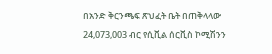በአንድ ቅርንጫፍ ጽህፈት ቤት በጠቅላላው 24,073,003 ብር የሲቪል ሰርቪስ ኮሚሽንን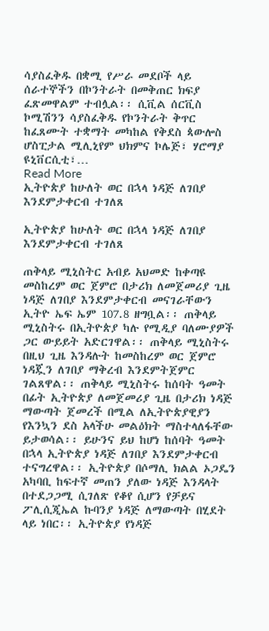ሳያስፈቅዱ በቋሚ የሥራ መደቦች ላይ ሰራተኞችን በኮንትራት በመቅጠር ክፍያ ፈጽመዋልም ተብሏል፡፡ ሲቪል ሰርቪስ ኮሚሽንን ሳያስፈቅዱ የኮንትራት ቅጥር ከፈጸሙት ተቋማት መካከል የቅደስ ጳውሎስ ሆስፒታል ሚሊኒየም ህክምና ኮሌጅ፣ ሃሮማያ ዩኒቨርሲቲ፣…
Read More
ኢትዮጵያ ከሁለት ወር በኋላ ነዳጅ ለገበያ እንደምታቀርብ ተገለጸ

ኢትዮጵያ ከሁለት ወር በኋላ ነዳጅ ለገበያ እንደምታቀርብ ተገለጸ

ጠቅላይ ሚኒስትር አብይ አህመድ ከቀጣዩ መስከረም ወር ጀምሮ በታሪክ ለመጀመሪያ ጊዜ ነዳጅ ለገበያ እንደምታቀርብ መናገራቸውን ኢትዮ ኤፍ ኤም 107.8 ዘግቧል፡፡ ጠቅላይ ሚኒስትሩ በኢትዮጵያ ካሉ የሚዲያ ባለሙያዎች ጋር ውይይት አድርገዋል፡፡ ጠቅላይ ሚኒስትሩ በዚህ ጊዜ እንዳሉት ከመስከረም ወር ጀምሮ ነዳጇን ለገበያ ማቅረብ እንደምትጀምር ገልጸዋል፡፡ ጠቅላይ ሚኒስትሩ ከሰባት ዓመት በፊት ኢትዮጵያ ለመጀመሪያ ጊዜ በታሪክ ነዳጅ ማውጣት ጀመረች በሚል ለኢትዮጵያዊያን የእንኳን ደስ አላችሁ መልዕክት ማስተላለፋቸው ይታወሳል፡፡ ይሁንና ይህ ከሆነ ከሰባት ዓመት በኋላ ኢትዮጵያ ነዳጅ ለገበያ እንደምታቀርብ ተናግረዋል፡፡ ኢትዮጵያ በሶማሊ ክልል ኦጋዴን አካባቢ ከፍተኛ መጠን ያለው ነዳጅ እንዳላት በተደጋጋሚ ሲገለጽ የቆየ ሲሆን የቻይና ፖሊሲጂኤል ኩባንያ ነዳጅ ለማውጣት በሂደት ላይ ነበር፡፡ ኢትዮጵያ የነዳጅ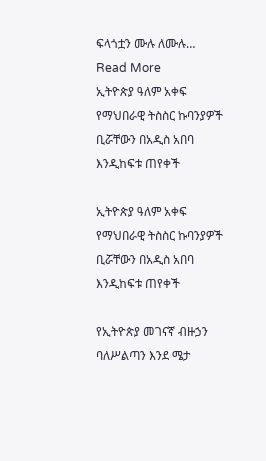ፍላጎቷን ሙሉ ለሙሉ…
Read More
ኢትዮጵያ ዓለም አቀፍ የማህበራዊ ትስስር ኩባንያዎች ቢሯቸውን በአዲስ አበባ እንዲከፍቱ ጠየቀች

ኢትዮጵያ ዓለም አቀፍ የማህበራዊ ትስስር ኩባንያዎች ቢሯቸውን በአዲስ አበባ እንዲከፍቱ ጠየቀች

የኢትዮጵያ መገናኛ ብዙኃን ባለሥልጣን እንደ ሜታ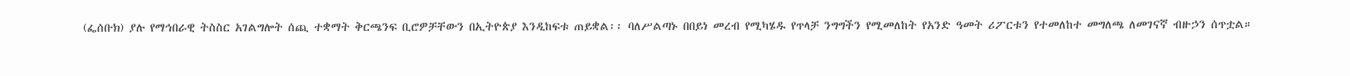(ፌሰቡክ) ያሉ የማኅበራዊ ትስስር አገልግሎት ሰጪ ተቋማት ቅርጫንፍ ቢሮዎቻቸውን በኢትዮጵያ እንዲከፍቱ ጠይቋል፡፡ ባለሥልጣኑ በበይነ መረብ የሚካሄዱ የጥላቻ ንግግችን የሚመለከት የአንድ ዓመት ሪፖርቱን የተመለከተ መግለጫ ለመገናኛ ብዙኃን ሰጥቷል።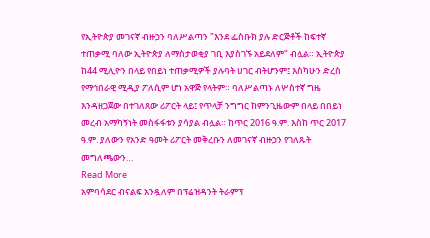የኢትዮጵያ መገናኛ ብዙኃን ባለሥልጣን "እንደ ፌስቡክ ያሉ ድርጅቶች ከፍተኛ ተጠቃሚ ባለው ኢትዮጵያ ለማስታወቂያ ገቢ እያስገኙ አይደለም" ብሏል። ኢትዮጵያ ከ44 ሚሊዮን በላይ የበይነ ተጠቃሚዎች ያሉባት ሀገር ብትሆንም፤ እስካሁን ድረስ የማኅበራዊ ሚዲያ ፖለሲም ሆነ አዋጅ የላትም። ባለሥልጣኑ ለሦስተኛ ግዜ እንዳዘጋጀው በተገለጸው ሪፖርት ላይ፤ የጥላቻ ንግግር ከምንጊዜውም በላይ በበይነ መረብ አማካኝነት መስፋፋቱን ያሳያል ብሏል። ከጥር 2016 ዓ.ም. እስከ ጥር 2017 ዓ.ም. ያለውን የአንድ ዓመት ሪፖርት መቅረቡን ለመገናኛ ብዙኃን የገለጹት መግለጫውን…
Read More
አምባሳደር ብናልፍ አንዷለም በፕሬዝዳንት ትራምፕ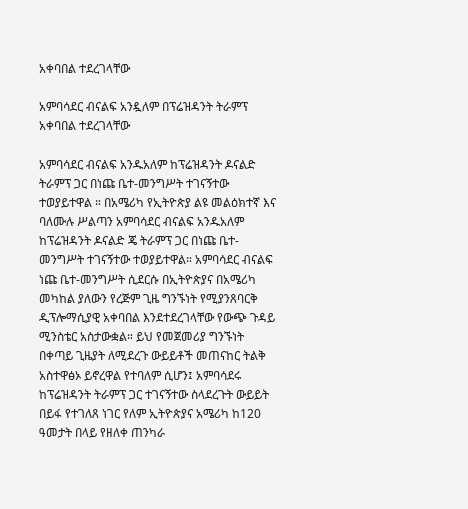አቀባበል ተደረገላቸው

አምባሳደር ብናልፍ አንዷለም በፕሬዝዳንት ትራምፕ አቀባበል ተደረገላቸው

አምባሳደር ብናልፍ አንዱአለም ከፕሬዝዳንት ዶናልድ ትራምፕ ጋር በነጩ ቤተ-መንግሥት ተገናኝተው ተወያይተዋል ። በአሜሪካ የኢትዮጵያ ልዩ መልዕክተኛ እና ባለሙሉ ሥልጣን አምባሳደር ብናልፍ አንዱአለም ከፕሬዝዳንት ዶናልድ ጄ ትራምፕ ጋር በነጩ ቤተ-መንግሥት ተገናኝተው ተወያይተዋል። አምባሳደር ብናልፍ ነጩ ቤተ-መንግሥት ሲደርሱ በኢትዮጵያና በአሜሪካ መካከል ያለውን የረጅም ጊዜ ግንኙነት የሚያንጸባርቅ ዲፕሎማሲያዊ አቀባበል እንደተደረገላቸው የውጭ ጉዳይ ሚንስቴር አስታውቋል። ይህ የመጀመሪያ ግንኙነት በቀጣይ ጊዜያት ለሚደረጉ ውይይቶች መጠናከር ትልቅ አስተዋፅኦ ይኖረዋል የተባለም ሲሆን፤ አምባሳደሩ ከፕሬዝዳንት ትራምፕ ጋር ተገናኝተው ስላደረጉት ውይይት በይፋ የተገለጸ ነገር የለም ኢትዮጵያና አሜሪካ ከ120 ዓመታት በላይ የዘለቀ ጠንካራ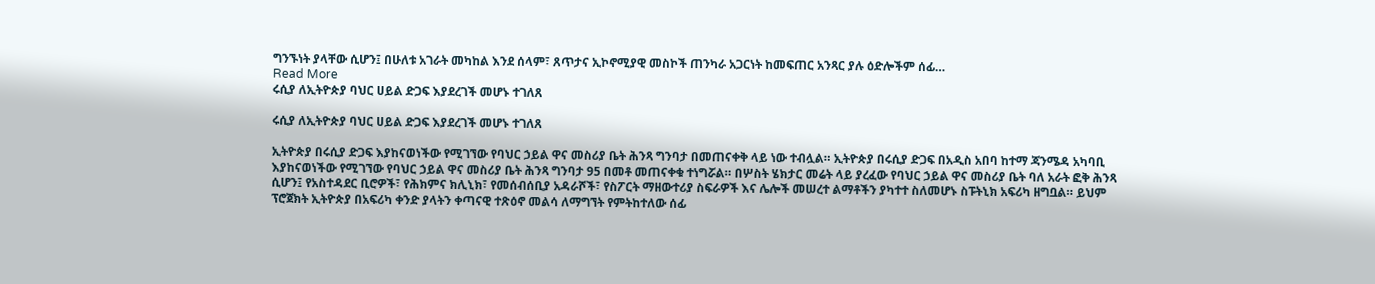ግንኙነት ያላቸው ሲሆን፤ በሁለቱ አገራት መካከል እንደ ሰላም፣ ጸጥታና ኢኮኖሚያዊ መስኮች ጠንካራ አጋርነት ከመፍጠር አንጻር ያሉ ዕድሎችም ሰፊ…
Read More
ሩሲያ ለኢትዮጵያ ባህር ሀይል ድጋፍ እያደረገች መሆኑ ተገለጸ

ሩሲያ ለኢትዮጵያ ባህር ሀይል ድጋፍ እያደረገች መሆኑ ተገለጸ

ኢትዮጵያ በሩሲያ ድጋፍ እያከናወነችው የሚገኘው የባህር ኃይል ዋና መስሪያ ቤት ሕንጻ ግንባታ በመጠናቀቅ ላይ ነው ተብሏል። ኢትዮጵያ በሩሲያ ድጋፍ በአዲስ አበባ ከተማ ጃንሜዳ አካባቢ እያከናወነችው የሚገኘው የባህር ኃይል ዋና መስሪያ ቤት ሕንጻ ግንባታ 95 በመቶ መጠናቀቁ ተነግሯል። በሦስት ሄክታር መሬት ላይ ያረፈው የባህር ኃይል ዋና መስሪያ ቤት ባለ አራት ፎቅ ሕንጻ ሲሆን፤ የአስተዳደር ቢሮዎች፣ የሕክምና ክሊኒክ፣ የመሰብሰቢያ አዳራሾች፣ የስፖርት ማዘውተሪያ ስፍራዎች እና ሌሎች መሠረተ ልማቶችን ያካተተ ስለመሆኑ ስፑትኒክ አፍሪካ ዘግቧል። ይህም ፕሮጀክት ኢትዮጵያ በአፍሪካ ቀንድ ያላትን ቀጣናዊ ተጽዕኖ መልሳ ለማግኘት የምትከተለው ሰፊ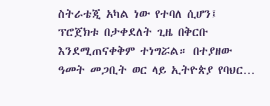ስትራቴጂ አካል ነው የተባለ ሲሆን፤ ፕሮጀክቱ በታቀደለት ጊዜ በቅርቡ እንደሚጠናቀቅም ተነግሯል። በተያዘው ዓመት መጋቢት ወር ላይ ኢትዮጵያ የባህር…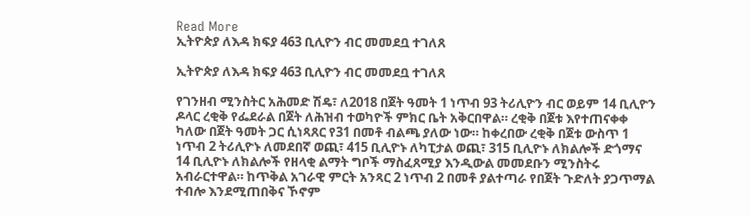Read More
ኢትዮጵያ ለእዳ ክፍያ 463 ቢሊዮን ብር መመደቧ ተገለጸ

ኢትዮጵያ ለእዳ ክፍያ 463 ቢሊዮን ብር መመደቧ ተገለጸ

የገንዘብ ሚንስትር አሕመድ ሽዴ፣ ለ2018 በጀት ዓመት 1 ነጥብ 93 ትሪሊዮን ብር ወይም 14 ቢሊዮን ዶላር ረቂቅ የፌደራል በጀት ለሕዝብ ተወካዮች ምክር ቤት አቅርበዋል። ረቂቅ በጀቱ እየተጠናቀቀ ካለው በጀት ዓመት ጋር ሲነጻጸር የ31 በመቶ ብልጫ ያለው ነው። ከቀረበው ረቂቅ በጀቱ ውስጥ 1 ነጥብ 2 ትሪሊዮኑ ለመደበኛ ወጪ፣ 415 ቢሊዮኑ ለካፒታል ወጪ፣ 315 ቢሊዮኑ ለክልሎች ድጎማና 14 ቢሊዮኑ ለክልሎች የዘላቂ ልማት ግቦች ማስፈጸሚያ እንዲውል መመደቡን ሚንስትሩ አብራርተዋል። ከጥቅል አገራዊ ምርት አንጻር 2 ነጥብ 2 በመቶ ያልተጣራ የበጀት ጉድለት ያጋጥማል ተብሎ እንደሚጠበቅና ኾኖም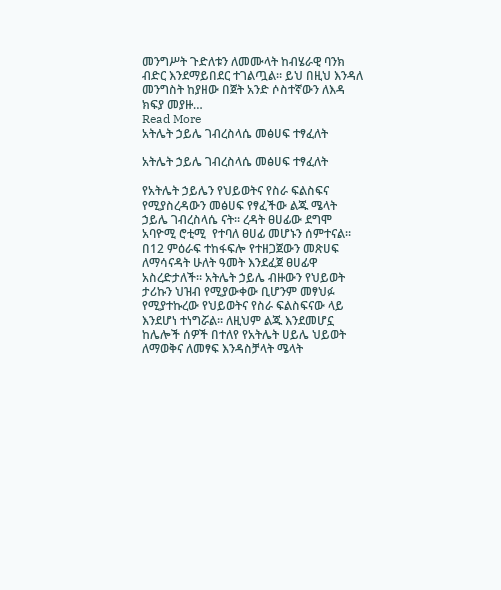መንግሥት ጉድለቱን ለመሙላት ከብሄራዊ ባንክ ብድር እንደማይበደር ተገልጧል። ይህ በዚህ እንዳለ መንግስት ከያዘው በጀት አንድ ሶስተኛውን ለእዳ ክፍያ መያዙ…
Read More
አትሌት ኃይሌ ገብረስላሴ መፅሀፍ ተፃፈለት

አትሌት ኃይሌ ገብረስላሴ መፅሀፍ ተፃፈለት

የአትሌት ኃይሌን የህይወትና የስራ ፍልስፍና የሚያስረዳውን መፅሀፍ የፃፈችው ልጁ ሜላት ኃይሌ ገብረስላሴ ናት። ረዳት ፀሀፊው ደግሞ አባዮሚ ሮቲሚ  የተባለ ፀሀፊ መሆኑን ሰምተናል። በ12 ምዕራፍ ተከፋፍሎ የተዘጋጀውን መጽሀፍ ለማሳናዳት ሁለት ዓመት እንደፈጀ ፀሀፊዋ አስረድታለች። አትሌት ኃይሌ ብዙውን የህይወት ታሪኩን ህዝብ የሚያውቀው ቢሆንም መፃህፉ የሚያተኩረው የህይወትና የስራ ፍልስፍናው ላይ እንደሆነ ተነግሯል። ለዚህም ልጁ እንደመሆኗ ከሌሎች ሰዎች በተለየ የአትሌት ሀይሌ ህይወት ለማወቅና ለመፃፍ እንዳስቻላት ሜላት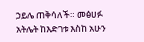ኃይሌ ጠቅሳለች። መፅሀፉ አትሌት ከእድገቱ እስከ አሁን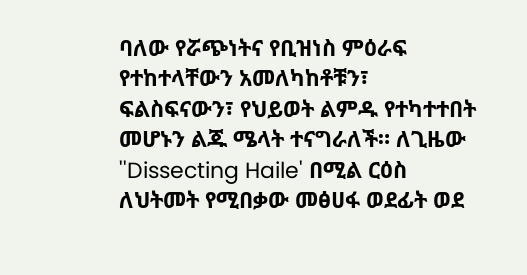ባለው የሯጭነትና የቢዝነስ ምዕራፍ የተከተላቸውን አመለካከቶቹን፣ ፍልስፍናውን፣ የህይወት ልምዱ የተካተተበት መሆኑን ልጁ ሜላት ተናግራለች። ለጊዜው ''Dissecting Haile' በሚል ርዕስ ለህትመት የሚበቃው መፅሀፋ ወደፊት ወደ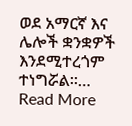ወደ አማርኛ እና ሌሎች ቋንቋዎች እንደሚተረጎም ተነግሯል።…
Read More